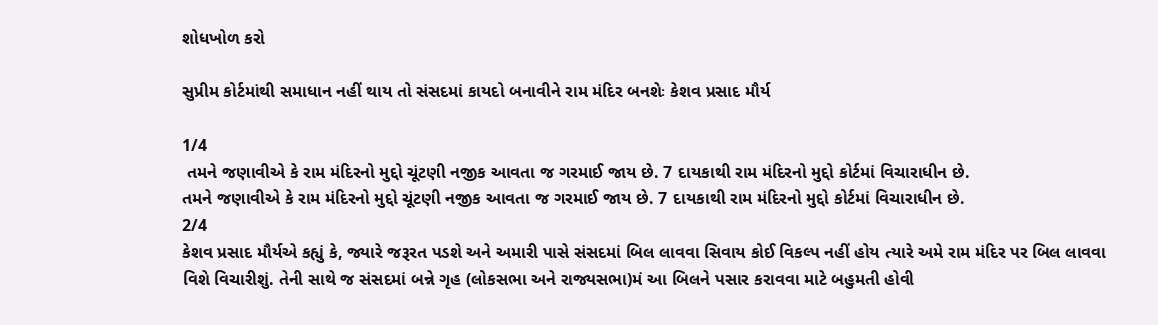શોધખોળ કરો

સુપ્રીમ કોર્ટમાંથી સમાધાન નહીં થાય તો સંસદમાં કાયદો બનાવીને રામ મંદિર બનશેઃ કેશવ પ્રસાદ મૌર્ય

1/4
 તમને જણાવીએ કે રામ મંદિરનો મુદ્દો ચૂંટણી નજીક આવતા જ ગરમાઈ જાય છે. 7 દાયકાથી રામ મંદિરનો મુદ્દો કોર્ટમાં વિચારાધીન છે.
તમને જણાવીએ કે રામ મંદિરનો મુદ્દો ચૂંટણી નજીક આવતા જ ગરમાઈ જાય છે. 7 દાયકાથી રામ મંદિરનો મુદ્દો કોર્ટમાં વિચારાધીન છે.
2/4
કેશવ પ્રસાદ મૌર્યએ કહ્યું કે, જ્યારે જરૂરત પડશે અને અમારી પાસે સંસદમાં બિલ લાવવા સિવાય કોઈ વિકલ્પ નહીં હોય ત્યારે અમે રામ મંદિર પર બિલ લાવવા વિશે વિચારીશું. તેની સાથે જ સંસદમાં બન્ને ગૃહ (લોકસભા અને રાજ્યસભા)મં આ બિલને પસાર કરાવવા માટે બહુમતી હોવી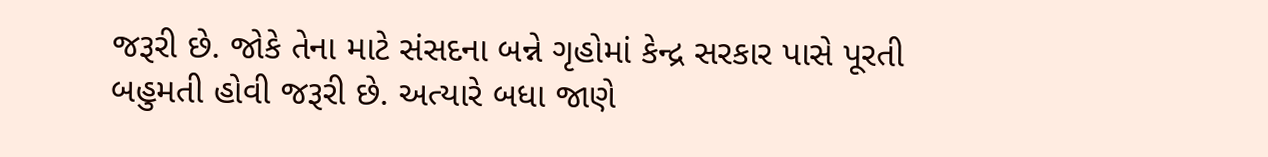જરૂરી છે. જોકે તેના માટે સંસદના બન્ને ગૃહોમાં કેન્દ્ર સરકાર પાસે પૂરતી બહુમતી હોવી જરૂરી છે. અત્યારે બધા જાણે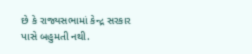છે કે રાજ્યસભામાં કેન્દ્ર સરકાર પાસે બહુમતી નથી.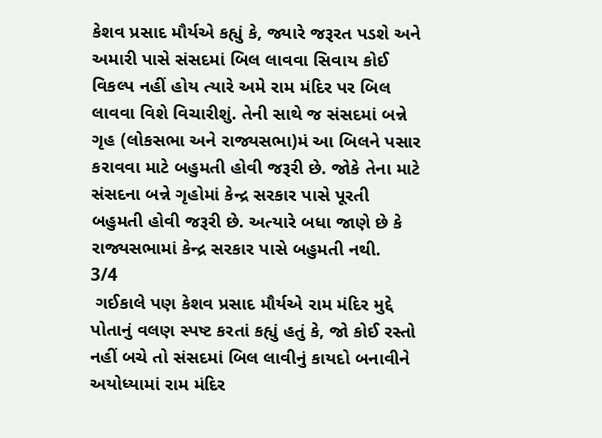કેશવ પ્રસાદ મૌર્યએ કહ્યું કે, જ્યારે જરૂરત પડશે અને અમારી પાસે સંસદમાં બિલ લાવવા સિવાય કોઈ વિકલ્પ નહીં હોય ત્યારે અમે રામ મંદિર પર બિલ લાવવા વિશે વિચારીશું. તેની સાથે જ સંસદમાં બન્ને ગૃહ (લોકસભા અને રાજ્યસભા)મં આ બિલને પસાર કરાવવા માટે બહુમતી હોવી જરૂરી છે. જોકે તેના માટે સંસદના બન્ને ગૃહોમાં કેન્દ્ર સરકાર પાસે પૂરતી બહુમતી હોવી જરૂરી છે. અત્યારે બધા જાણે છે કે રાજ્યસભામાં કેન્દ્ર સરકાર પાસે બહુમતી નથી.
3/4
 ગઈકાલે પણ કેશવ પ્રસાદ મૌર્યએ રામ મંદિર મુદ્દે પોતાનું વલણ સ્પષ્ટ કરતાં કહ્યું હતું કે, જો કોઈ રસ્તો નહીં બચે તો સંસદમાં બિલ લાવીનું કાયદો બનાવીને અયોધ્યામાં રામ મંદિર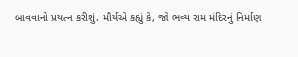બાવવાનો પ્રયત્ન કરીશું. મૌર્યએ કહ્યું કે, જો ભવ્ય રામ મંદિરનું નિર્માણ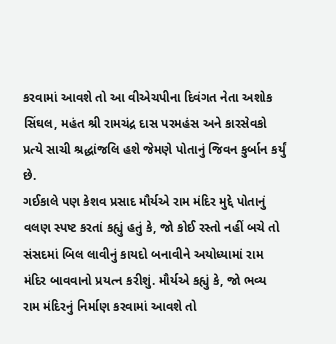કરવામાં આવશે તો આ વીએચપીના દિવંગત નેતા અશોક સિંઘલ, મહંત શ્રી રામચંદ્ર દાસ પરમહંસ અને કારસેવકો પ્રત્યે સાચી શ્રદ્ધાંજલિ હશે જેમણે પોતાનું જિવન કુર્બાન કર્યું છે.
ગઈકાલે પણ કેશવ પ્રસાદ મૌર્યએ રામ મંદિર મુદ્દે પોતાનું વલણ સ્પષ્ટ કરતાં કહ્યું હતું કે, જો કોઈ રસ્તો નહીં બચે તો સંસદમાં બિલ લાવીનું કાયદો બનાવીને અયોધ્યામાં રામ મંદિર બાવવાનો પ્રયત્ન કરીશું. મૌર્યએ કહ્યું કે, જો ભવ્ય રામ મંદિરનું નિર્માણ કરવામાં આવશે તો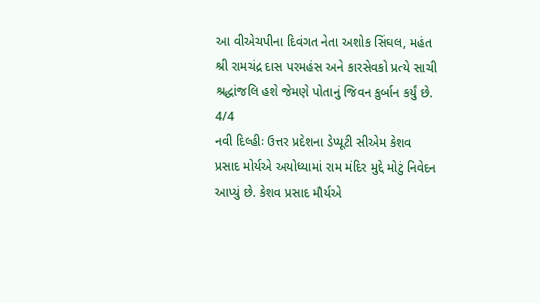આ વીએચપીના દિવંગત નેતા અશોક સિંઘલ, મહંત શ્રી રામચંદ્ર દાસ પરમહંસ અને કારસેવકો પ્રત્યે સાચી શ્રદ્ધાંજલિ હશે જેમણે પોતાનું જિવન કુર્બાન કર્યું છે.
4/4
નવી દિલ્હીઃ ઉત્તર પ્રદેશના ડેપ્યૂટી સીએમ કેશવ પ્રસાદ મોર્યએ અયોધ્યામાં રામ મંદિર મુદ્દે મોટું નિવેદન આપ્યું છે. કેશવ પ્રસાદ મૌર્યએ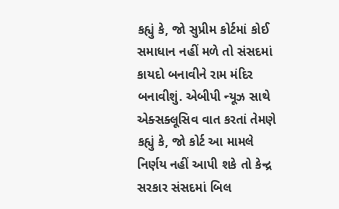કહ્યું કે, જો સુપ્રીમ કોર્ટમાં કોઈ સમાધાન નહીં મળે તો સંસદમાં કાયદો બનાવીને રામ મંદિર બનાવીશું. એબીપી ન્યૂઝ સાથે એક્સક્લૂસિવ વાત કરતાં તેમણે કહ્યું કે, જો કોર્ટ આ મામલે નિર્ણય નહીં આપી શકે તો કેન્દ્ર સરકાર સંસદમાં બિલ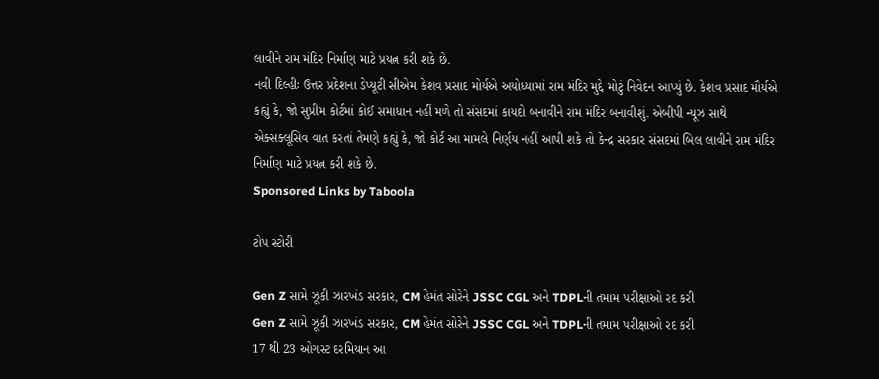લાવીને રામ મંદિર નિર્માણ માટે પ્રયત્ન કરી શકે છે.
નવી દિલ્હીઃ ઉત્તર પ્રદેશના ડેપ્યૂટી સીએમ કેશવ પ્રસાદ મોર્યએ અયોધ્યામાં રામ મંદિર મુદ્દે મોટું નિવેદન આપ્યું છે. કેશવ પ્રસાદ મૌર્યએ કહ્યું કે, જો સુપ્રીમ કોર્ટમાં કોઈ સમાધાન નહીં મળે તો સંસદમાં કાયદો બનાવીને રામ મંદિર બનાવીશું. એબીપી ન્યૂઝ સાથે એક્સક્લૂસિવ વાત કરતાં તેમણે કહ્યું કે, જો કોર્ટ આ મામલે નિર્ણય નહીં આપી શકે તો કેન્દ્ર સરકાર સંસદમાં બિલ લાવીને રામ મંદિર નિર્માણ માટે પ્રયત્ન કરી શકે છે.
Sponsored Links by Taboola

ટોપ સ્ટોરી

Gen Z સામે ઝૂકી ઝારખંડ સરકાર, CM હેમંત સોરેને JSSC CGL અને TDPLની તમામ પરીક્ષાઓ રદ કરી
Gen Z સામે ઝૂકી ઝારખંડ સરકાર, CM હેમંત સોરેને JSSC CGL અને TDPLની તમામ પરીક્ષાઓ રદ કરી
17 થી 23 ઓગસ્ટ દરમિયાન આ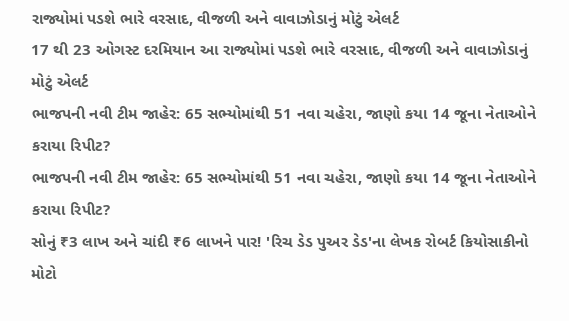રાજ્યોમાં પડશે ભારે વરસાદ, વીજળી અને વાવાઝોડાનું મોટું એલર્ટ
17 થી 23 ઓગસ્ટ દરમિયાન આ રાજ્યોમાં પડશે ભારે વરસાદ, વીજળી અને વાવાઝોડાનું મોટું એલર્ટ
ભાજપની નવી ટીમ જાહેર: 65 સભ્યોમાંથી 51 નવા ચહેરા, જાણો કયા 14 જૂના નેતાઓને કરાયા રિપીટ?
ભાજપની નવી ટીમ જાહેર: 65 સભ્યોમાંથી 51 નવા ચહેરા, જાણો કયા 14 જૂના નેતાઓને કરાયા રિપીટ?
સોનું ₹3 લાખ અને ચાંદી ₹6 લાખને પાર! 'રિચ ડેડ પુઅર ડેડ'ના લેખક રોબર્ટ કિયોસાકીનો મોટો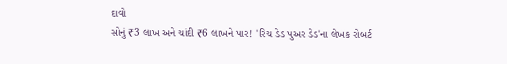દાવો
સોનું ₹3 લાખ અને ચાંદી ₹6 લાખને પાર! 'રિચ ડેડ પુઅર ડેડ'ના લેખક રોબર્ટ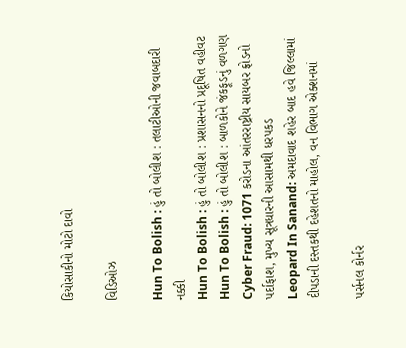કિયોસાકીનો મોટો દાવો

વિડિઓઝ

Hun To Bolish : હું તો બોલીશ : તલાટીઓની જવાબદારી નક્કી
Hun To Bolish : હું તો બોલીશ : પ્રશાસનનો પ્રદૂષિત વહીવટ
Hun To Bolish : હું તો બોલીશ : બાળકોને જંકફૂડનું વળગણ
Cyber Fraud: 1071 કરોડના આંતરરાષ્ટ્રીય સાયબર ફ્રોડનો પર્દાફાશ, મુખ્ય સૂત્રધારની આસામથી ધરપકડ
Leopard In Sanand: અમદાવાદ શહેર બાદ હવે જિલ્લામાં દીપડાની દસ્તકથી દહેશતનો માહોલ, વન વિભાગ એક્શનમાં

પર્સનલ કોર્નર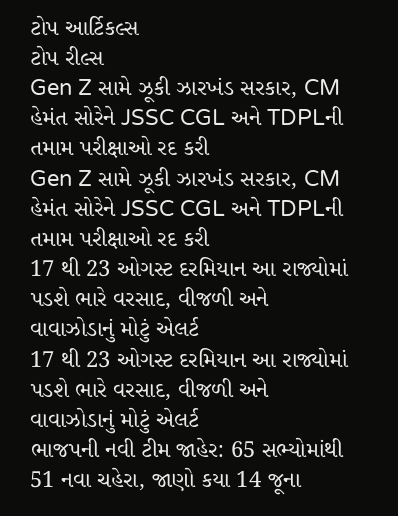ટોપ આર્ટિકલ્સ
ટોપ રીલ્સ
Gen Z સામે ઝૂકી ઝારખંડ સરકાર, CM હેમંત સોરેને JSSC CGL અને TDPLની તમામ પરીક્ષાઓ રદ કરી
Gen Z સામે ઝૂકી ઝારખંડ સરકાર, CM હેમંત સોરેને JSSC CGL અને TDPLની તમામ પરીક્ષાઓ રદ કરી
17 થી 23 ઓગસ્ટ દરમિયાન આ રાજ્યોમાં પડશે ભારે વરસાદ, વીજળી અને વાવાઝોડાનું મોટું એલર્ટ
17 થી 23 ઓગસ્ટ દરમિયાન આ રાજ્યોમાં પડશે ભારે વરસાદ, વીજળી અને વાવાઝોડાનું મોટું એલર્ટ
ભાજપની નવી ટીમ જાહેર: 65 સભ્યોમાંથી 51 નવા ચહેરા, જાણો કયા 14 જૂના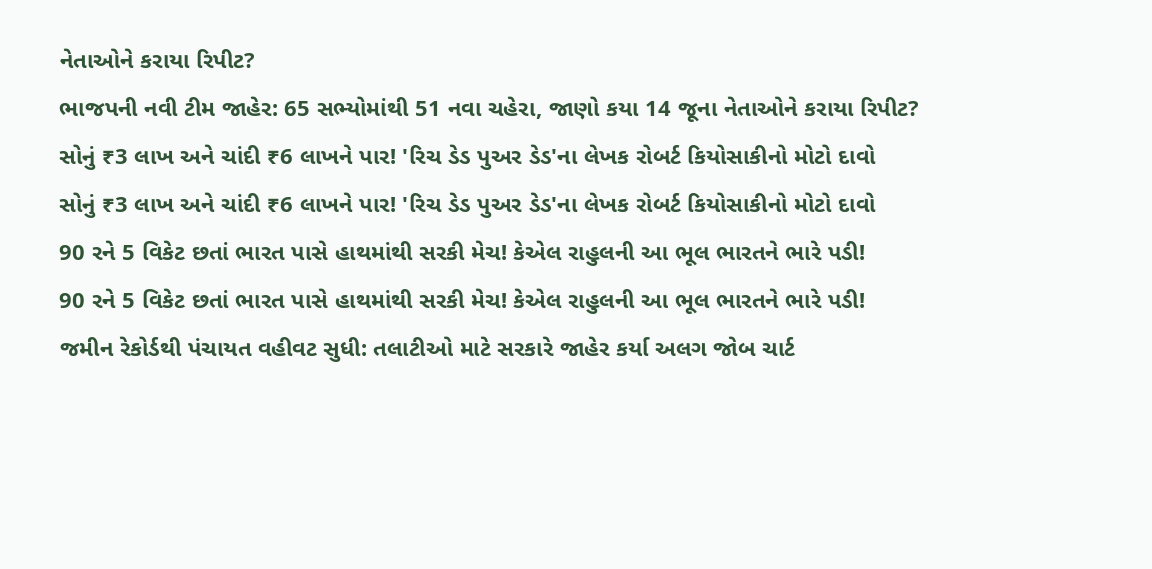નેતાઓને કરાયા રિપીટ?
ભાજપની નવી ટીમ જાહેર: 65 સભ્યોમાંથી 51 નવા ચહેરા, જાણો કયા 14 જૂના નેતાઓને કરાયા રિપીટ?
સોનું ₹3 લાખ અને ચાંદી ₹6 લાખને પાર! 'રિચ ડેડ પુઅર ડેડ'ના લેખક રોબર્ટ કિયોસાકીનો મોટો દાવો
સોનું ₹3 લાખ અને ચાંદી ₹6 લાખને પાર! 'રિચ ડેડ પુઅર ડેડ'ના લેખક રોબર્ટ કિયોસાકીનો મોટો દાવો
90 રને 5 વિકેટ છતાં ભારત પાસે હાથમાંથી સરકી મેચ! કેએલ રાહુલની આ ભૂલ ભારતને ભારે પડી!
90 રને 5 વિકેટ છતાં ભારત પાસે હાથમાંથી સરકી મેચ! કેએલ રાહુલની આ ભૂલ ભારતને ભારે પડી!
જમીન રેકોર્ડથી પંચાયત વહીવટ સુધી: તલાટીઓ માટે સરકારે જાહેર કર્યા અલગ જોબ ચાર્ટ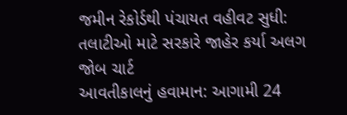જમીન રેકોર્ડથી પંચાયત વહીવટ સુધી: તલાટીઓ માટે સરકારે જાહેર કર્યા અલગ જોબ ચાર્ટ
આવતીકાલનું હવામાન: આગામી 24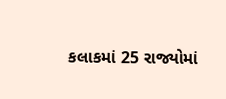કલાકમાં 25 રાજ્યોમાં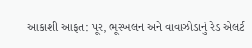આકાશી આફત: પૂર, ભૂસ્ખલન અને વાવાઝોડાનું રેડ એલર્ટ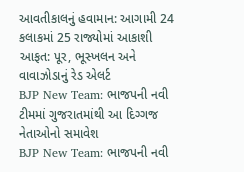આવતીકાલનું હવામાન: આગામી 24 કલાકમાં 25 રાજ્યોમાં આકાશી આફત: પૂર, ભૂસ્ખલન અને વાવાઝોડાનું રેડ એલર્ટ
BJP New Team: ભાજપની નવી ટીમમાં ગુજરાતમાંથી આ દિગ્ગજ નેતાઓનો સમાવેશ
BJP New Team: ભાજપની નવી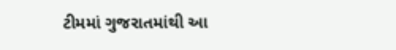ટીમમાં ગુજરાતમાંથી આ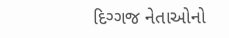દિગ્ગજ નેતાઓનો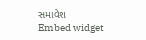સમાવેશ
Embed widget